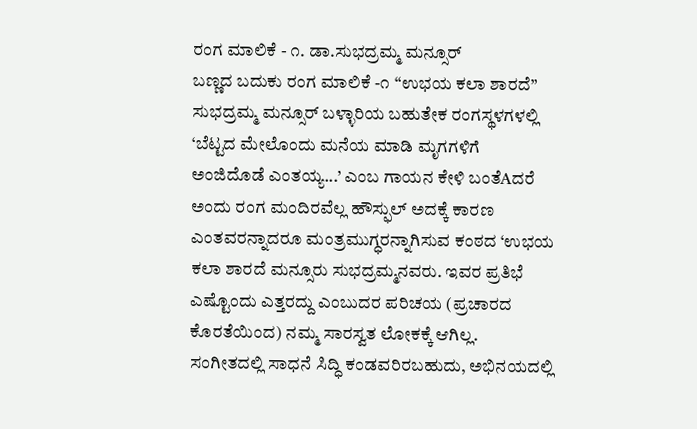ರಂಗ ಮಾಲಿಕೆ - ೧. ಡಾ.ಸುಭದ್ರಮ್ಮ ಮನ್ಸೂರ್
ಬಣ್ಣದ ಬದುಕು ರಂಗ ಮಾಲಿಕೆ -೧ “ಉಭಯ ಕಲಾ ಶಾರದೆ” ಸುಭದ್ರಮ್ಮ ಮನ್ಸೂರ್ ಬಳ್ಳಾರಿಯ ಬಹುತೇಕ ರಂಗಸ್ಥಳಗಳಲ್ಲಿ ‘ಬೆಟ್ಟದ ಮೇಲೊಂದು ಮನೆಯ ಮಾಡಿ ಮೃಗಗಳಿಗೆ ಅಂಜಿದೊಡೆ ಎಂತಯ್ಯ...’ ಎಂಬ ಗಾಯನ ಕೇಳಿ ಬಂತೆAದರೆ ಅಂದು ರಂಗ ಮಂದಿರವೆಲ್ಲ ಹೌಸ್ಫುಲ್ ಅದಕ್ಕೆ ಕಾರಣ ಎಂತವರನ್ನಾದರೂ ಮಂತ್ರಮುಗ್ಧರನ್ನಾಗಿಸುವ ಕಂಠದ ‘ಉಭಯ ಕಲಾ ಶಾರದೆ ಮನ್ಸೂರು ಸುಭದ್ರಮ್ಮನವರು. ಇವರ ಪ್ರತಿಭೆ ಎಷ್ಟೊಂದು ಎತ್ತರದ್ದು ಎಂಬುದರ ಪರಿಚಯ (ಪ್ರಚಾರದ ಕೊರತೆಯಿಂದ) ನಮ್ಮ ಸಾರಸ್ವತ ಲೋಕಕ್ಕೆ ಆಗಿಲ್ಲ. ಸಂಗೀತದಲ್ಲಿ ಸಾಧನೆ ಸಿದ್ಧಿ ಕಂಡವರಿರಬಹುದು, ಅಭಿನಯದಲ್ಲಿ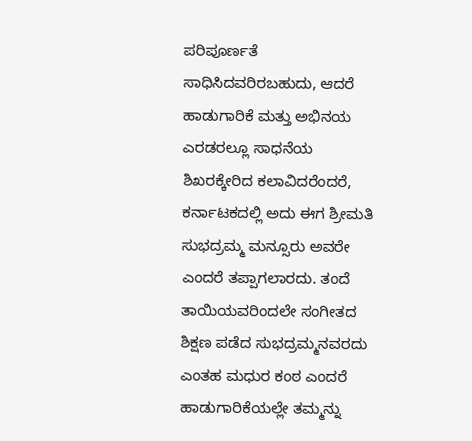ಪರಿಪೂರ್ಣತೆ ಸಾಧಿಸಿದವರಿರಬಹುದು, ಆದರೆ ಹಾಡುಗಾರಿಕೆ ಮತ್ತು ಅಭಿನಯ ಎರಡರಲ್ಲೂ ಸಾಧನೆಯ ಶಿಖರಕ್ಕೇರಿದ ಕಲಾವಿದರೆಂದರೆ, ಕರ್ನಾಟಕದಲ್ಲಿ ಅದು ಈಗ ಶ್ರೀಮತಿ ಸುಭದ್ರಮ್ಮ ಮನ್ಸೂರು ಅವರೇ ಎಂದರೆ ತಪ್ಪಾಗಲಾರದು. ತಂದೆ ತಾಯಿಯವರಿಂದಲೇ ಸಂಗೀತದ ಶಿಕ್ಷಣ ಪಡೆದ ಸುಭದ್ರಮ್ಮನವರದು ಎಂತಹ ಮಧುರ ಕಂಠ ಎಂದರೆ ಹಾಡುಗಾರಿಕೆಯಲ್ಲೇ ತಮ್ಮನ್ನು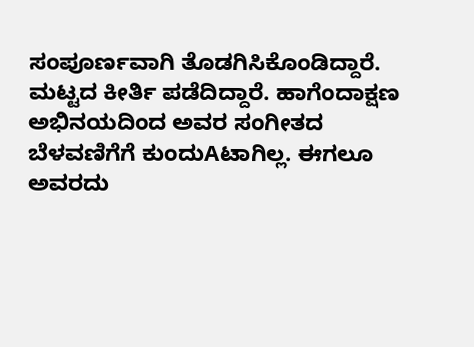ಸಂಪೂರ್ಣವಾಗಿ ತೊಡಗಿಸಿಕೊಂಡಿದ್ದಾರೆ.  ಮಟ್ಟದ ಕೀರ್ತಿ ಪಡೆದಿದ್ದಾರೆ. ಹಾಗೆಂದಾಕ್ಷಣ ಅಭಿನಯದಿಂದ ಅವರ ಸಂಗೀತದ ಬೆಳವಣಿಗೆಗೆ ಕುಂದುAಟಾಗಿಲ್ಲ. ಈಗಲೂ ಅವರದು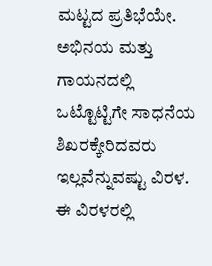ಮಟ್ಟದ ಪ್ರತಿಭೆಯೇ. ಅಭಿನಯ ಮತ್ತು ಗಾಯನದಲ್ಲಿ ಒಟ್ಟೊಟ್ಟಿಗೇ ಸಾಧನೆಯ ಶಿಖರಕ್ಕೇರಿದವರು ಇಲ್ಲವೆನ್ನುವಷ್ಟು ವಿರಳ. ಈ ವಿರಳರಲ್ಲಿ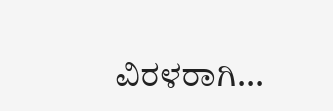ವಿರಳರಾಗಿ...